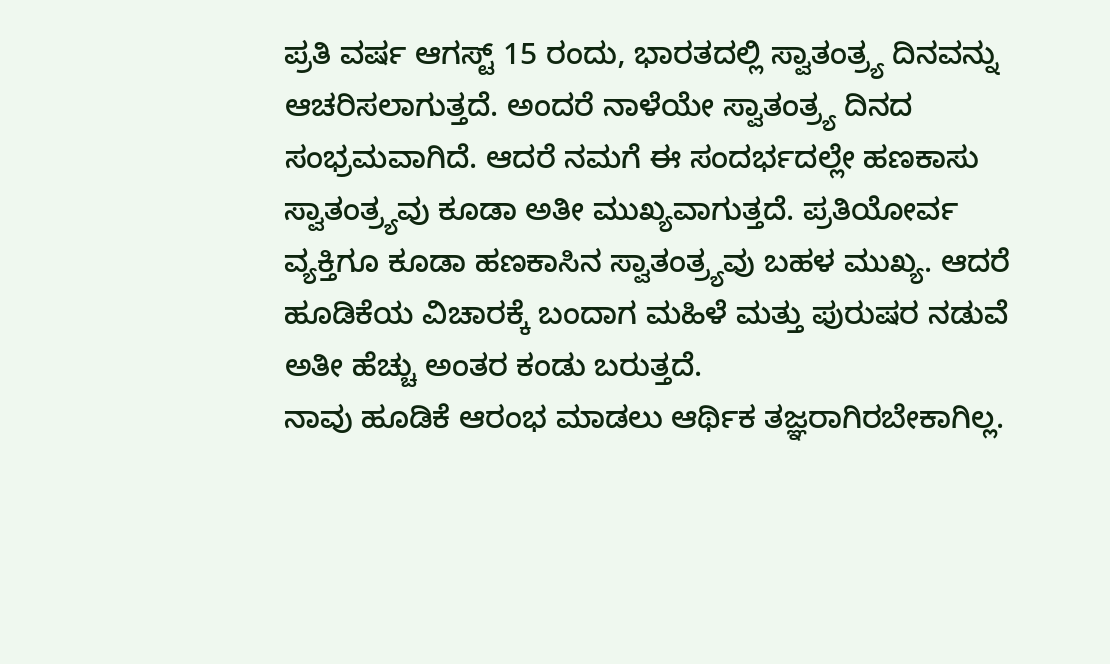ಪ್ರತಿ ವರ್ಷ ಆಗಸ್ಟ್ 15 ರಂದು, ಭಾರತದಲ್ಲಿ ಸ್ವಾತಂತ್ರ್ಯ ದಿನವನ್ನು ಆಚರಿಸಲಾಗುತ್ತದೆ. ಅಂದರೆ ನಾಳೆಯೇ ಸ್ವಾತಂತ್ರ್ಯ ದಿನದ ಸಂಭ್ರಮವಾಗಿದೆ. ಆದರೆ ನಮಗೆ ಈ ಸಂದರ್ಭದಲ್ಲೇ ಹಣಕಾಸು ಸ್ವಾತಂತ್ರ್ಯವು ಕೂಡಾ ಅತೀ ಮುಖ್ಯವಾಗುತ್ತದೆ. ಪ್ರತಿಯೋರ್ವ ವ್ಯಕ್ತಿಗೂ ಕೂಡಾ ಹಣಕಾಸಿನ ಸ್ವಾತಂತ್ರ್ಯವು ಬಹಳ ಮುಖ್ಯ. ಆದರೆ ಹೂಡಿಕೆಯ ವಿಚಾರಕ್ಕೆ ಬಂದಾಗ ಮಹಿಳೆ ಮತ್ತು ಪುರುಷರ ನಡುವೆ ಅತೀ ಹೆಚ್ಚು ಅಂತರ ಕಂಡು ಬರುತ್ತದೆ.
ನಾವು ಹೂಡಿಕೆ ಆರಂಭ ಮಾಡಲು ಆರ್ಥಿಕ ತಜ್ಞರಾಗಿರಬೇಕಾಗಿಲ್ಲ.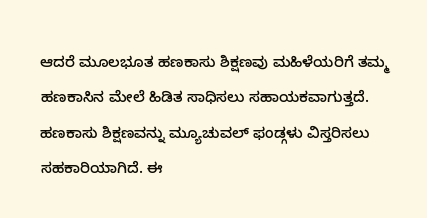ಆದರೆ ಮೂಲಭೂತ ಹಣಕಾಸು ಶಿಕ್ಷಣವು ಮಹಿಳೆಯರಿಗೆ ತಮ್ಮ ಹಣಕಾಸಿನ ಮೇಲೆ ಹಿಡಿತ ಸಾಧಿಸಲು ಸಹಾಯಕವಾಗುತ್ತದೆ. ಹಣಕಾಸು ಶಿಕ್ಷಣವನ್ನು ಮ್ಯೂಚುವಲ್ ಫಂಡ್ಗಳು ವಿಸ್ತರಿಸಲು ಸಹಕಾರಿಯಾಗಿದೆ. ಈ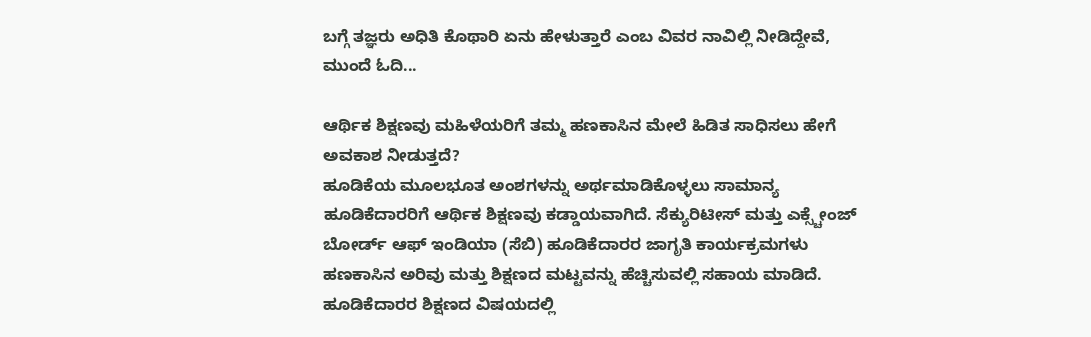ಬಗ್ಗೆ ತಜ್ಞರು ಅಧಿತಿ ಕೊಥಾರಿ ಏನು ಹೇಳುತ್ತಾರೆ ಎಂಬ ವಿವರ ನಾವಿಲ್ಲಿ ನೀಡಿದ್ದೇವೆ, ಮುಂದೆ ಓದಿ...

ಆರ್ಥಿಕ ಶಿಕ್ಷಣವು ಮಹಿಳೆಯರಿಗೆ ತಮ್ಮ ಹಣಕಾಸಿನ ಮೇಲೆ ಹಿಡಿತ ಸಾಧಿಸಲು ಹೇಗೆ ಅವಕಾಶ ನೀಡುತ್ತದೆ?
ಹೂಡಿಕೆಯ ಮೂಲಭೂತ ಅಂಶಗಳನ್ನು ಅರ್ಥಮಾಡಿಕೊಳ್ಳಲು ಸಾಮಾನ್ಯ ಹೂಡಿಕೆದಾರರಿಗೆ ಆರ್ಥಿಕ ಶಿಕ್ಷಣವು ಕಡ್ಡಾಯವಾಗಿದೆ. ಸೆಕ್ಯುರಿಟೀಸ್ ಮತ್ತು ಎಕ್ಸ್ಚೇಂಜ್ ಬೋರ್ಡ್ ಆಫ್ ಇಂಡಿಯಾ (ಸೆಬಿ) ಹೂಡಿಕೆದಾರರ ಜಾಗೃತಿ ಕಾರ್ಯಕ್ರಮಗಳು ಹಣಕಾಸಿನ ಅರಿವು ಮತ್ತು ಶಿಕ್ಷಣದ ಮಟ್ಟವನ್ನು ಹೆಚ್ಚಿಸುವಲ್ಲಿ ಸಹಾಯ ಮಾಡಿದೆ. ಹೂಡಿಕೆದಾರರ ಶಿಕ್ಷಣದ ವಿಷಯದಲ್ಲಿ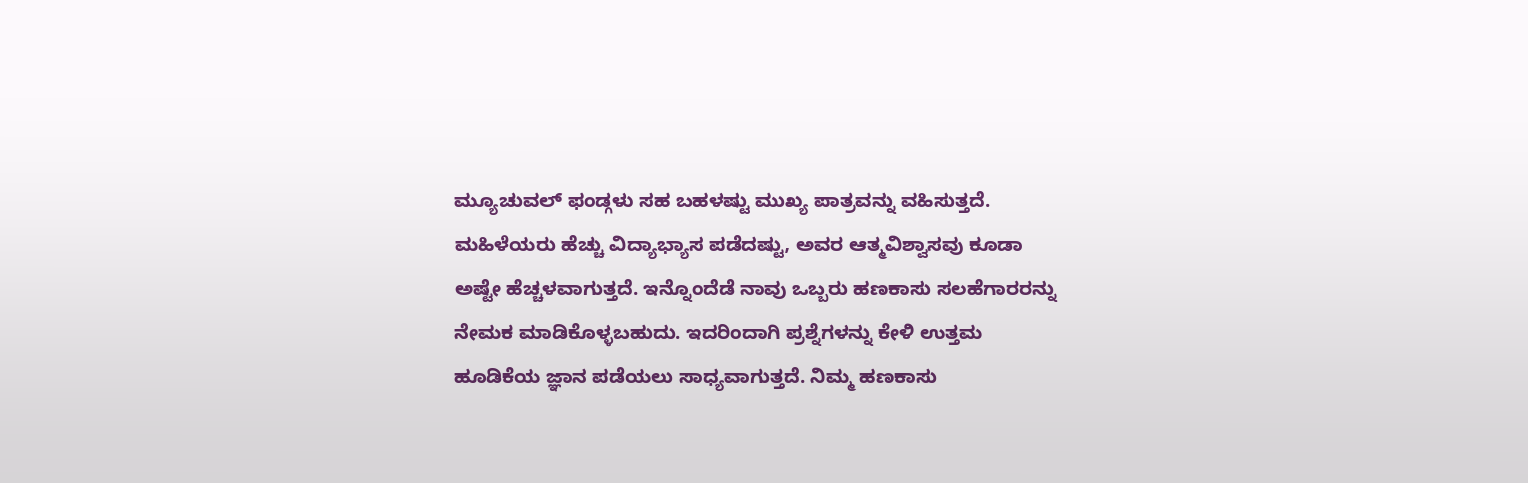ಮ್ಯೂಚುವಲ್ ಫಂಡ್ಗಳು ಸಹ ಬಹಳಷ್ಟು ಮುಖ್ಯ ಪಾತ್ರವನ್ನು ವಹಿಸುತ್ತದೆ.
ಮಹಿಳೆಯರು ಹೆಚ್ಚು ವಿದ್ಯಾಭ್ಯಾಸ ಪಡೆದಷ್ಟು, ಅವರ ಆತ್ಮವಿಶ್ವಾಸವು ಕೂಡಾ ಅಷ್ಟೇ ಹೆಚ್ಚಳವಾಗುತ್ತದೆ. ಇನ್ನೊಂದೆಡೆ ನಾವು ಒಬ್ಬರು ಹಣಕಾಸು ಸಲಹೆಗಾರರನ್ನು ನೇಮಕ ಮಾಡಿಕೊಳ್ಳಬಹುದು. ಇದರಿಂದಾಗಿ ಪ್ರಶ್ನೆಗಳನ್ನು ಕೇಳಿ ಉತ್ತಮ ಹೂಡಿಕೆಯ ಜ್ಞಾನ ಪಡೆಯಲು ಸಾಧ್ಯವಾಗುತ್ತದೆ. ನಿಮ್ಮ ಹಣಕಾಸು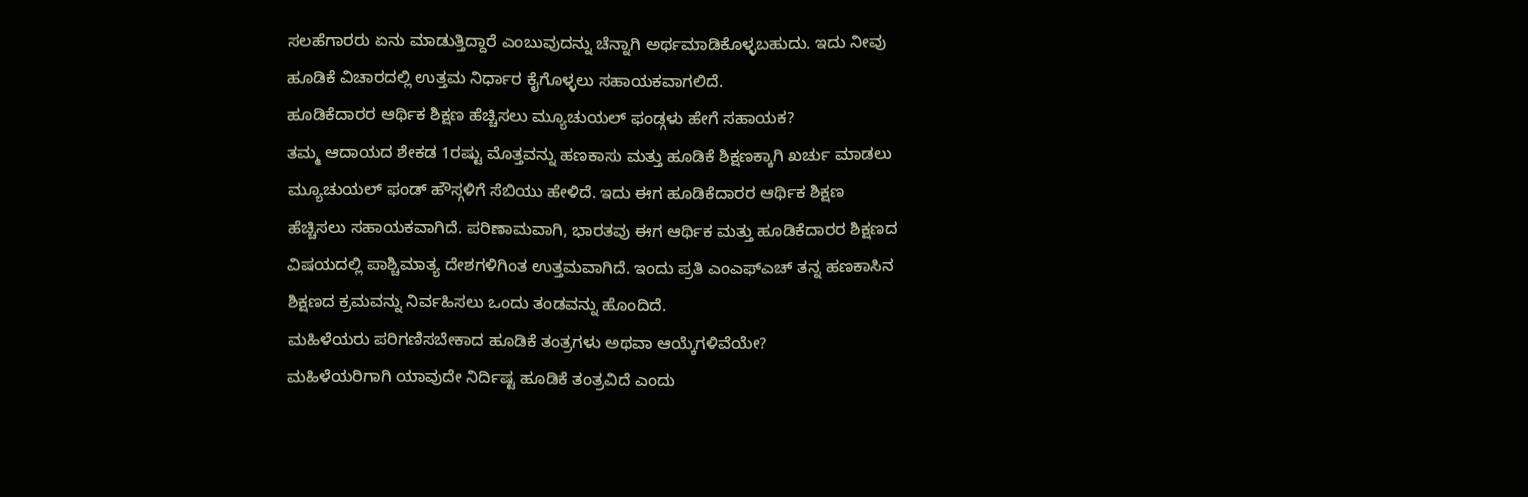ಸಲಹೆಗಾರರು ಏನು ಮಾಡುತ್ತಿದ್ದಾರೆ ಎಂಬುವುದನ್ನು ಚೆನ್ನಾಗಿ ಅರ್ಥಮಾಡಿಕೊಳ್ಳಬಹುದು. ಇದು ನೀವು ಹೂಡಿಕೆ ವಿಚಾರದಲ್ಲಿ ಉತ್ತಮ ನಿರ್ಧಾರ ಕೈಗೊಳ್ಳಲು ಸಹಾಯಕವಾಗಲಿದೆ.
ಹೂಡಿಕೆದಾರರ ಆರ್ಥಿಕ ಶಿಕ್ಷಣ ಹೆಚ್ಚಿಸಲು ಮ್ಯೂಚುಯಲ್ ಫಂಡ್ಗಳು ಹೇಗೆ ಸಹಾಯಕ?
ತಮ್ಮ ಆದಾಯದ ಶೇಕಡ 1ರಷ್ಟು ಮೊತ್ತವನ್ನು ಹಣಕಾಸು ಮತ್ತು ಹೂಡಿಕೆ ಶಿಕ್ಷಣಕ್ಕಾಗಿ ಖರ್ಚು ಮಾಡಲು ಮ್ಯೂಚುಯಲ್ ಫಂಡ್ ಹೌಸ್ಗಳಿಗೆ ಸೆಬಿಯು ಹೇಳಿದೆ. ಇದು ಈಗ ಹೂಡಿಕೆದಾರರ ಆರ್ಥಿಕ ಶಿಕ್ಷಣ ಹೆಚ್ಚಿಸಲು ಸಹಾಯಕವಾಗಿದೆ. ಪರಿಣಾಮವಾಗಿ, ಭಾರತವು ಈಗ ಆರ್ಥಿಕ ಮತ್ತು ಹೂಡಿಕೆದಾರರ ಶಿಕ್ಷಣದ ವಿಷಯದಲ್ಲಿ ಪಾಶ್ಚಿಮಾತ್ಯ ದೇಶಗಳಿಗಿಂತ ಉತ್ತಮವಾಗಿದೆ. ಇಂದು ಪ್ರತಿ ಎಂಎಫ್ಎಚ್ ತನ್ನ ಹಣಕಾಸಿನ ಶಿಕ್ಷಣದ ಕ್ರಮವನ್ನು ನಿರ್ವಹಿಸಲು ಒಂದು ತಂಡವನ್ನು ಹೊಂದಿದೆ.
ಮಹಿಳೆಯರು ಪರಿಗಣಿಸಬೇಕಾದ ಹೂಡಿಕೆ ತಂತ್ರಗಳು ಅಥವಾ ಆಯ್ಕೆಗಳಿವೆಯೇ?
ಮಹಿಳೆಯರಿಗಾಗಿ ಯಾವುದೇ ನಿರ್ದಿಷ್ಟ ಹೂಡಿಕೆ ತಂತ್ರವಿದೆ ಎಂದು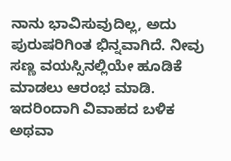ನಾನು ಭಾವಿಸುವುದಿಲ್ಲ, ಅದು ಪುರುಷರಿಗಿಂತ ಭಿನ್ನವಾಗಿದೆ. ನೀವು ಸಣ್ಣ ವಯಸ್ಸಿನಲ್ಲಿಯೇ ಹೂಡಿಕೆ ಮಾಡಲು ಆರಂಭ ಮಾಡಿ. ಇದರಿಂದಾಗಿ ವಿವಾಹದ ಬಳಿಕ ಅಥವಾ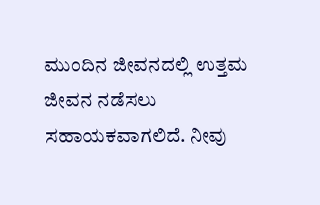ಮುಂದಿನ ಜೀವನದಲ್ಲಿ ಉತ್ತಮ ಜೀವನ ನಡೆಸಲು ಸಹಾಯಕವಾಗಲಿದೆ. ನೀವು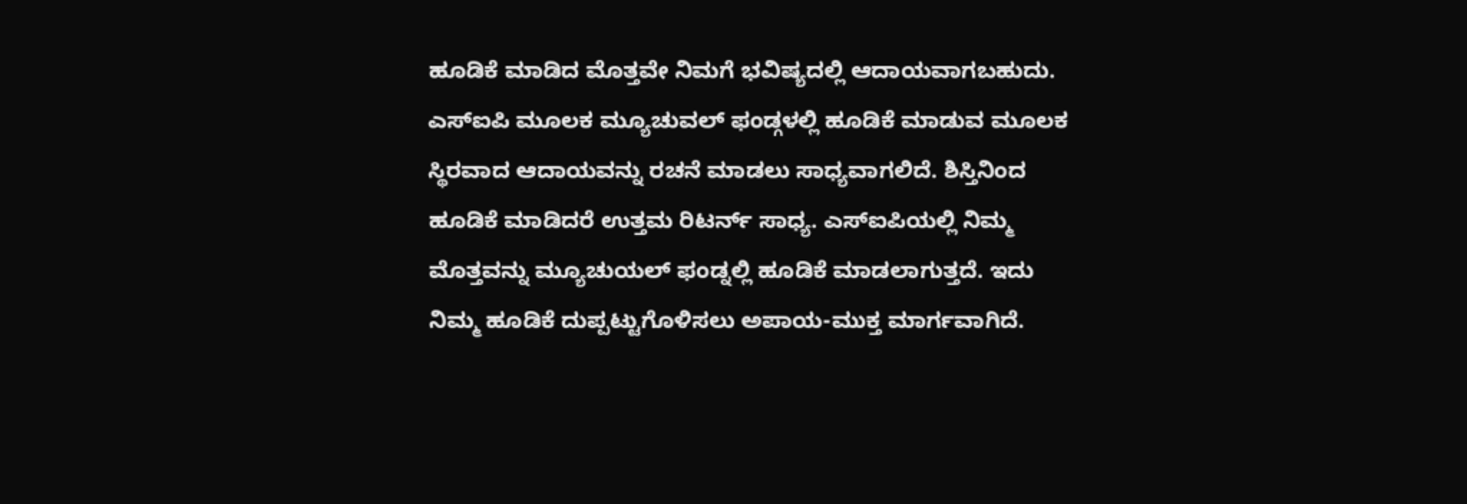ಹೂಡಿಕೆ ಮಾಡಿದ ಮೊತ್ತವೇ ನಿಮಗೆ ಭವಿಷ್ಯದಲ್ಲಿ ಆದಾಯವಾಗಬಹುದು.
ಎಸ್ಐಪಿ ಮೂಲಕ ಮ್ಯೂಚುವಲ್ ಫಂಡ್ಗಳಲ್ಲಿ ಹೂಡಿಕೆ ಮಾಡುವ ಮೂಲಕ ಸ್ಥಿರವಾದ ಆದಾಯವನ್ನು ರಚನೆ ಮಾಡಲು ಸಾಧ್ಯವಾಗಲಿದೆ. ಶಿಸ್ತಿನಿಂದ ಹೂಡಿಕೆ ಮಾಡಿದರೆ ಉತ್ತಮ ರಿಟರ್ನ್ ಸಾಧ್ಯ. ಎಸ್ಐಪಿಯಲ್ಲಿ ನಿಮ್ಮ ಮೊತ್ತವನ್ನು ಮ್ಯೂಚುಯಲ್ ಫಂಡ್ನಲ್ಲಿ ಹೂಡಿಕೆ ಮಾಡಲಾಗುತ್ತದೆ. ಇದು ನಿಮ್ಮ ಹೂಡಿಕೆ ದುಪ್ಪಟ್ಟುಗೊಳಿಸಲು ಅಪಾಯ-ಮುಕ್ತ ಮಾರ್ಗವಾಗಿದೆ.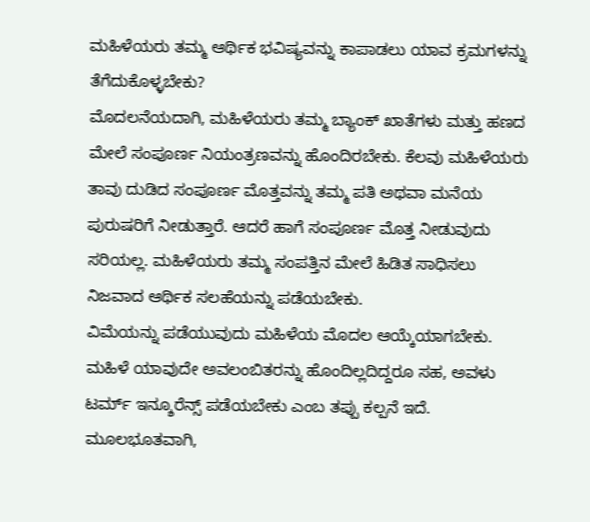ಮಹಿಳೆಯರು ತಮ್ಮ ಆರ್ಥಿಕ ಭವಿಷ್ಯವನ್ನು ಕಾಪಾಡಲು ಯಾವ ಕ್ರಮಗಳನ್ನು ತೆಗೆದುಕೊಳ್ಳಬೇಕು?
ಮೊದಲನೆಯದಾಗಿ, ಮಹಿಳೆಯರು ತಮ್ಮ ಬ್ಯಾಂಕ್ ಖಾತೆಗಳು ಮತ್ತು ಹಣದ ಮೇಲೆ ಸಂಪೂರ್ಣ ನಿಯಂತ್ರಣವನ್ನು ಹೊಂದಿರಬೇಕು. ಕೆಲವು ಮಹಿಳೆಯರು ತಾವು ದುಡಿದ ಸಂಪೂರ್ಣ ಮೊತ್ತವನ್ನು ತಮ್ಮ ಪತಿ ಅಥವಾ ಮನೆಯ ಪುರುಷರಿಗೆ ನೀಡುತ್ತಾರೆ. ಆದರೆ ಹಾಗೆ ಸಂಪೂರ್ಣ ಮೊತ್ತ ನೀಡುವುದು ಸರಿಯಲ್ಲ. ಮಹಿಳೆಯರು ತಮ್ಮ ಸಂಪತ್ತಿನ ಮೇಲೆ ಹಿಡಿತ ಸಾಧಿಸಲು ನಿಜವಾದ ಆರ್ಥಿಕ ಸಲಹೆಯನ್ನು ಪಡೆಯಬೇಕು.
ವಿಮೆಯನ್ನು ಪಡೆಯುವುದು ಮಹಿಳೆಯ ಮೊದಲ ಆಯ್ಕೆಯಾಗಬೇಕು. ಮಹಿಳೆ ಯಾವುದೇ ಅವಲಂಬಿತರನ್ನು ಹೊಂದಿಲ್ಲದಿದ್ದರೂ ಸಹ, ಅವಳು ಟರ್ಮ್ ಇನ್ಶೂರೆನ್ಸ್ ಪಡೆಯಬೇಕು ಎಂಬ ತಪ್ಪು ಕಲ್ಪನೆ ಇದೆ. ಮೂಲಭೂತವಾಗಿ,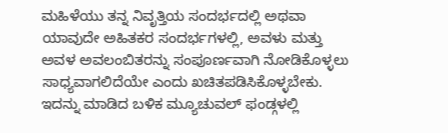ಮಹಿಳೆಯು ತನ್ನ ನಿವೃತ್ತಿಯ ಸಂದರ್ಭದಲ್ಲಿ ಅಥವಾ ಯಾವುದೇ ಅಹಿತಕರ ಸಂದರ್ಭಗಳಲ್ಲಿ, ಅವಳು ಮತ್ತು ಅವಳ ಅವಲಂಬಿತರನ್ನು ಸಂಪೂರ್ಣವಾಗಿ ನೋಡಿಕೊಳ್ಳಲು ಸಾಧ್ಯವಾಗಲಿದೆಯೇ ಎಂದು ಖಚಿತಪಡಿಸಿಕೊಳ್ಳಬೇಕು. ಇದನ್ನು ಮಾಡಿದ ಬಳಿಕ ಮ್ಯೂಚುವಲ್ ಫಂಡ್ಗಳಲ್ಲಿ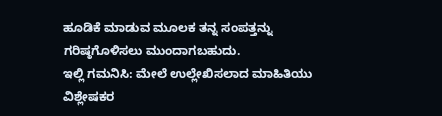ಹೂಡಿಕೆ ಮಾಡುವ ಮೂಲಕ ತನ್ನ ಸಂಪತ್ತನ್ನು ಗರಿಷ್ಠಗೊಳಿಸಲು ಮುಂದಾಗಬಹುದು.
ಇಲ್ಲಿ ಗಮನಿಸಿ: ಮೇಲೆ ಉಲ್ಲೇಖಿಸಲಾದ ಮಾಹಿತಿಯು ವಿಶ್ಲೇಷಕರ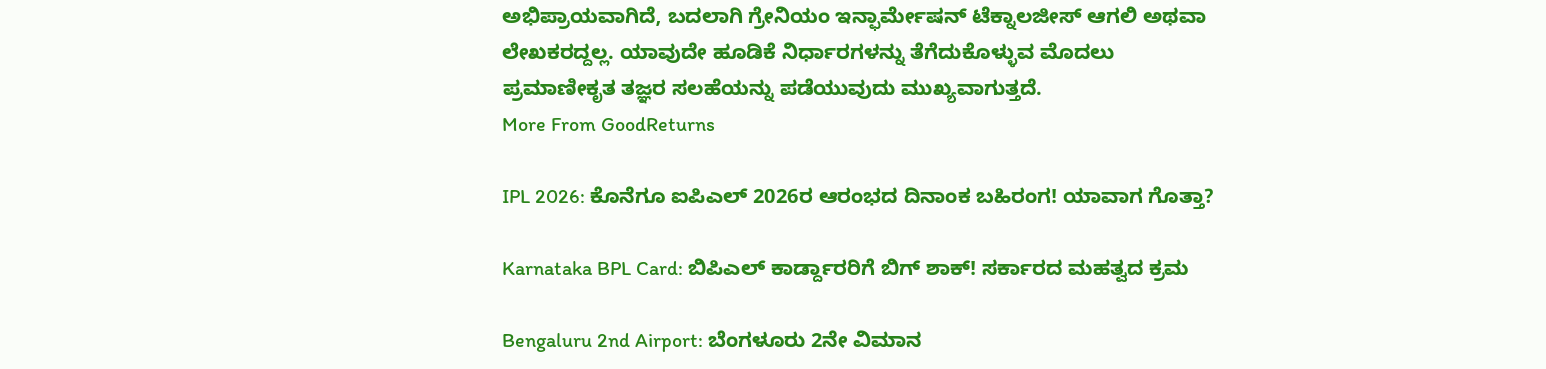ಅಭಿಪ್ರಾಯವಾಗಿದೆ, ಬದಲಾಗಿ ಗ್ರೇನಿಯಂ ಇನ್ಫಾರ್ಮೇಷನ್ ಟೆಕ್ನಾಲಜೀಸ್ ಆಗಲಿ ಅಥವಾ ಲೇಖಕರದ್ದಲ್ಲ. ಯಾವುದೇ ಹೂಡಿಕೆ ನಿರ್ಧಾರಗಳನ್ನು ತೆಗೆದುಕೊಳ್ಳುವ ಮೊದಲು ಪ್ರಮಾಣೀಕೃತ ತಜ್ಞರ ಸಲಹೆಯನ್ನು ಪಡೆಯುವುದು ಮುಖ್ಯವಾಗುತ್ತದೆ.
More From GoodReturns

IPL 2026: ಕೊನೆಗೂ ಐಪಿಎಲ್ 2026ರ ಆರಂಭದ ದಿನಾಂಕ ಬಹಿರಂಗ! ಯಾವಾಗ ಗೊತ್ತಾ?

Karnataka BPL Card: ಬಿಪಿಎಲ್ ಕಾರ್ಡ್ದಾರರಿಗೆ ಬಿಗ್ ಶಾಕ್! ಸರ್ಕಾರದ ಮಹತ್ವದ ಕ್ರಮ

Bengaluru 2nd Airport: ಬೆಂಗಳೂರು 2ನೇ ವಿಮಾನ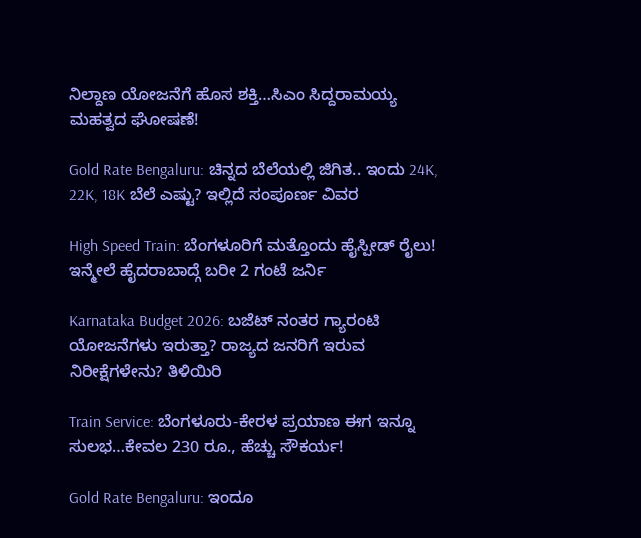ನಿಲ್ದಾಣ ಯೋಜನೆಗೆ ಹೊಸ ಶಕ್ತಿ…ಸಿಎಂ ಸಿದ್ದರಾಮಯ್ಯ ಮಹತ್ವದ ಘೋಷಣೆ!

Gold Rate Bengaluru: ಚಿನ್ನದ ಬೆಲೆಯಲ್ಲಿ ಜಿಗಿತ.. ಇಂದು 24K, 22K, 18K ಬೆಲೆ ಎಷ್ಟು? ಇಲ್ಲಿದೆ ಸಂಪೂರ್ಣ ವಿವರ

High Speed Train: ಬೆಂಗಳೂರಿಗೆ ಮತ್ತೊಂದು ಹೈಸ್ಪೀಡ್ ರೈಲು! ಇನ್ಮೇಲೆ ಹೈದರಾಬಾದ್ಗೆ ಬರೀ 2 ಗಂಟೆ ಜರ್ನಿ

Karnataka Budget 2026: ಬಜೆಟ್ ನಂತರ ಗ್ಯಾರಂಟಿ ಯೋಜನೆಗಳು ಇರುತ್ತಾ? ರಾಜ್ಯದ ಜನರಿಗೆ ಇರುವ ನಿರೀಕ್ಷೆಗಳೇನು? ತಿಳಿಯಿರಿ

Train Service: ಬೆಂಗಳೂರು-ಕೇರಳ ಪ್ರಯಾಣ ಈಗ ಇನ್ನೂ ಸುಲಭ…ಕೇವಲ 230 ರೂ., ಹೆಚ್ಚು ಸೌಕರ್ಯ!

Gold Rate Bengaluru: ಇಂದೂ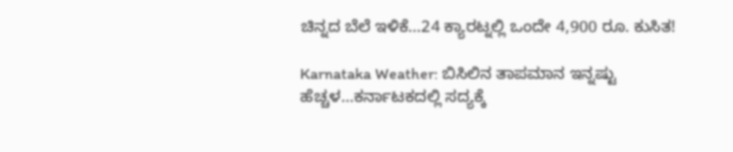ಚಿನ್ನದ ಬೆಲೆ ಇಳಿಕೆ…24 ಕ್ಯಾರಟ್ನಲ್ಲಿ ಒಂದೇ 4,900 ರೂ. ಕುಸಿತ!

Karnataka Weather: ಬಿಸಿಲಿನ ತಾಪಮಾನ ಇನ್ನಷ್ಟು ಹೆಚ್ಚಳ…ಕರ್ನಾಟಕದಲ್ಲಿ ಸದ್ಯಕ್ಕೆ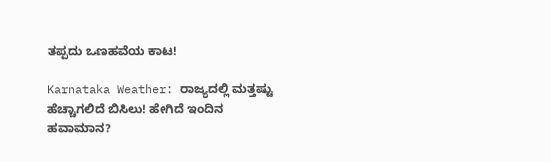ತಪ್ಪದು ಒಣಹವೆಯ ಕಾಟ!

Karnataka Weather: ರಾಜ್ಯದಲ್ಲಿ ಮತ್ತಷ್ಟು ಹೆಚ್ಚಾಗಲಿದೆ ಬಿಸಿಲು! ಹೇಗಿದೆ ಇಂದಿನ ಹವಾಮಾನ?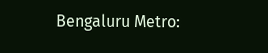Bengaluru Metro: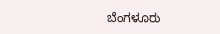ಬೆಂಗಳೂರು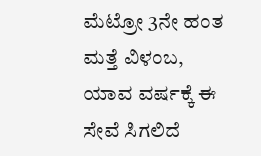ಮೆಟ್ರೋ 3ನೇ ಹಂತ ಮತ್ತೆ ವಿಳಂಬ, ಯಾವ ವರ್ಷಕ್ಕೆ ಈ ಸೇವೆ ಸಿಗಲಿದೆ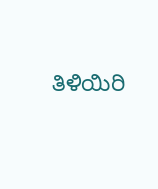ತಿಳಿಯಿರಿ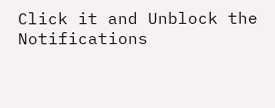Click it and Unblock the Notifications